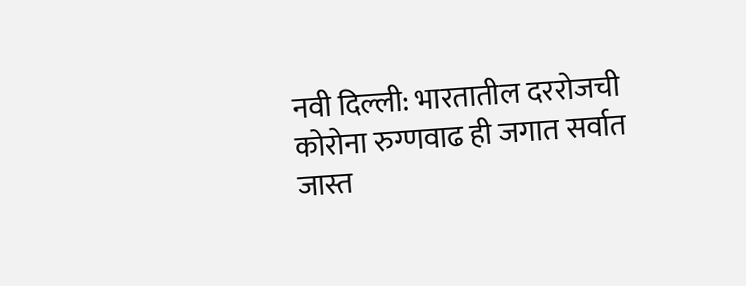नवी दिल्ली: भारतातील दररोजची कोरोना रुग्णवाढ ही जगात सर्वात जास्त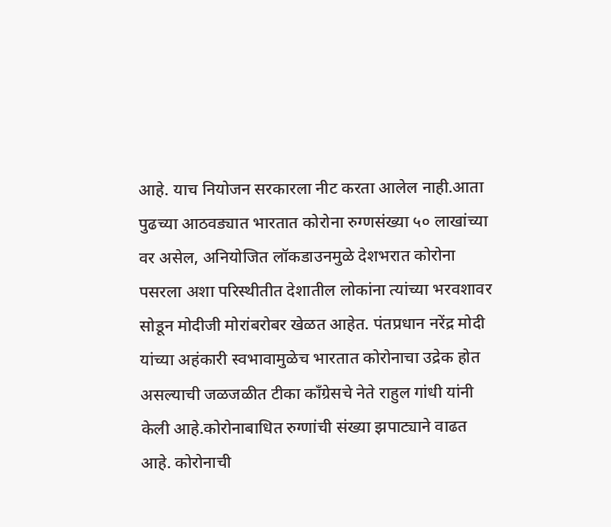आहे. याच नियोजन सरकारला नीट करता आलेल नाही.आता पुढच्या आठवड्यात भारतात कोरोना रुग्णसंख्या ५० लाखांच्या वर असेल, अनियोजित लॉकडाउनमुळे देशभरात कोरोना पसरला अशा परिस्थीतीत देशातील लोकांना त्यांच्या भरवशावर सोडून मोदीजी मोरांबरोबर खेळत आहेत. पंतप्रधान नरेंद्र मोदी यांच्या अहंकारी स्वभावामुळेच भारतात कोरोनाचा उद्रेक होत असल्याची जळजळीत टीका काँग्रेसचे नेते राहुल गांधी यांनी केली आहे.कोरोनाबाधित रुग्णांची संख्या झपाट्याने वाढत आहे. कोरोनाची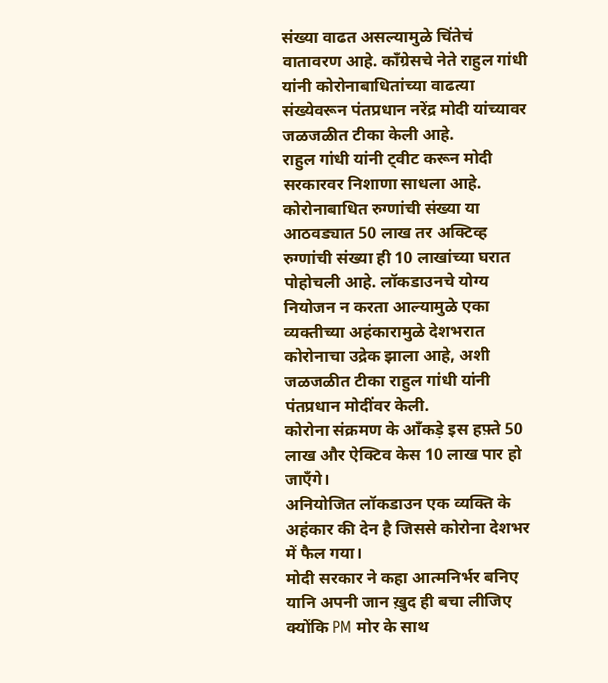संख्या वाढत असल्यामुळे चिंतेचं वातावरण आहे. काँग्रेसचे नेते राहुल गांधी यांनी कोरोनाबाधितांच्या वाढत्या संख्येवरून पंतप्रधान नरेंद्र मोदी यांच्यावर जळजळीत टीका केली आहे.
राहुल गांधी यांनी ट्वीट करून मोदी सरकारवर निशाणा साधला आहे. कोरोनाबाधित रुग्णांची संख्या या आठवड्यात 50 लाख तर अक्टिव्ह रुग्णांची संख्या ही 10 लाखांच्या घरात पोहोचली आहे. लॉकडाउनचे योग्य नियोजन न करता आल्यामुळे एका व्यक्तीच्या अहंकारामुळे देशभरात कोरोनाचा उद्रेक झाला आहे, अशी जळजळीत टीका राहुल गांधी यांनी पंतप्रधान मोदींवर केली.
कोरोना संक्रमण के आँकड़े इस हफ़्ते 50 लाख और ऐक्टिव केस 10 लाख पार हो जाएँगे।
अनियोजित लॉकडाउन एक व्यक्ति के अहंकार की देन है जिससे कोरोना देशभर में फैल गया।
मोदी सरकार ने कहा आत्मनिर्भर बनिए यानि अपनी जान ख़ुद ही बचा लीजिए क्योंकि PM मोर के साथ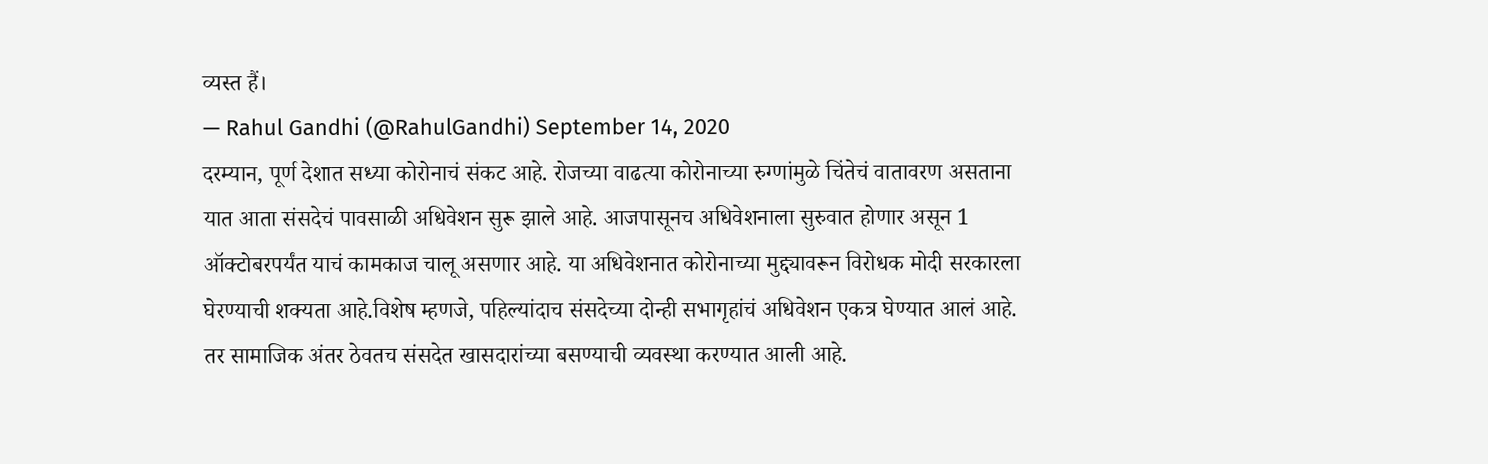व्यस्त हैं।
— Rahul Gandhi (@RahulGandhi) September 14, 2020
दरम्यान, पूर्ण देशात सध्या कोरोनाचं संकट आहे. रोजच्या वाढत्या कोरोनाच्या रुग्णांमुळे चिंतेचं वातावरण असताना यात आता संसदेचं पावसाळी अधिवेशन सुरू झाले आहे. आजपासूनच अधिवेशनाला सुरुवात होणार असून 1 ऑक्टोबरपर्यंत याचं कामकाज चालू असणार आहे. या अधिवेशनात कोरोनाच्या मुद्द्यावरून विरोधक मोदी सरकारला घेरण्याची शक्यता आहे.विशेष म्हणजे, पहिल्यांदाच संसदेच्या दोन्ही सभागृहांचं अधिवेशन एकत्र घेण्यात आलं आहे. तर सामाजिक अंतर ठेवतच संसदेत खासदारांच्या बसण्याची व्यवस्था करण्यात आली आहे.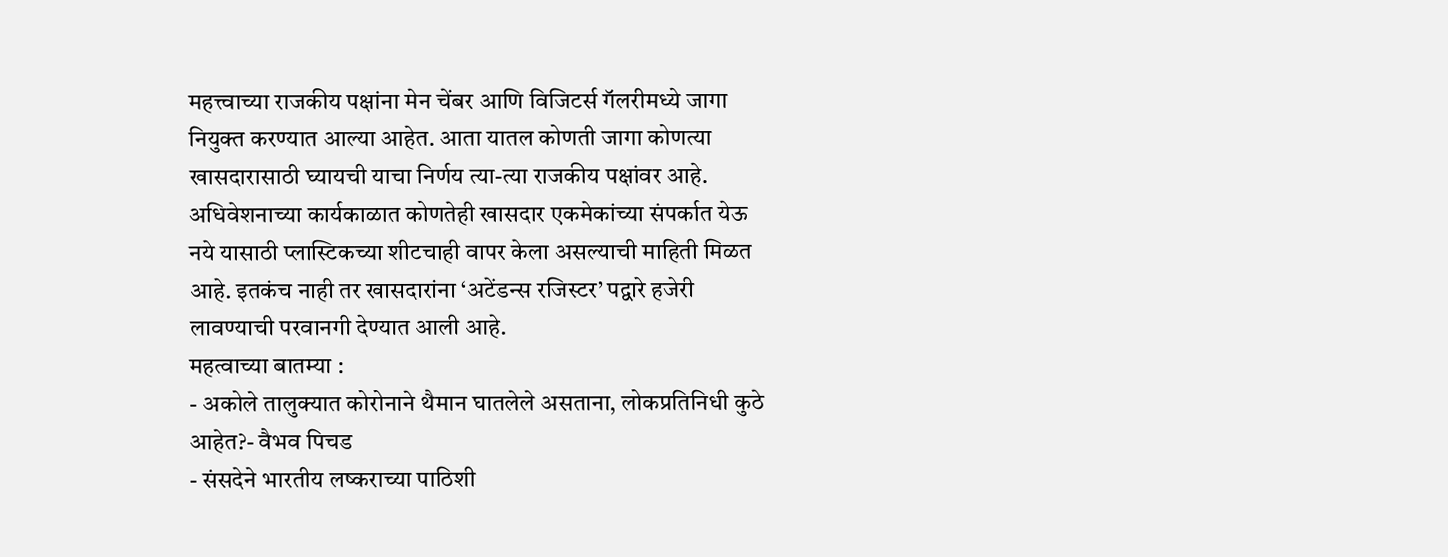महत्त्वाच्या राजकीय पक्षांना मेन चेंबर आणि विजिटर्स गॅलरीमध्ये जागा नियुक्त करण्यात आल्या आहेत. आता यातल कोणती जागा कोणत्या खासदारासाठी घ्यायची याचा निर्णय त्या-त्या राजकीय पक्षांवर आहे. अधिवेशनाच्या कार्यकाळात कोणतेही खासदार एकमेकांच्या संपर्कात येऊ नये यासाठी प्लास्टिकच्या शीटचाही वापर केला असल्याची माहिती मिळत आहे. इतकंच नाही तर खासदारांना ‘अटेंडन्स रजिस्टर’ पद्वारे हजेरी लावण्याची परवानगी देण्यात आली आहे.
महत्वाच्या बातम्या :
- अकोले तालुक्यात कोरोनाने थैमान घातलेले असताना, लोकप्रतिनिधी कुठे आहेत?- वैभव पिचड
- संसदेने भारतीय लष्कराच्या पाठिशी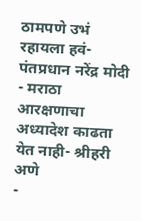ठामपणे उभं रहायला हवं-पंतप्रधान नरेंद्र मोदी
- मराठा आरक्षणाचा अध्यादेश काढता येत नाही- श्रीहरी अणे
-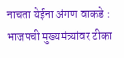नाचता येईना अंगण वाकडे : भाजपची मुख्यमंत्र्यांवर टीका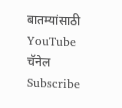बातम्यांसाठी YouTube चॅनेल Subscribe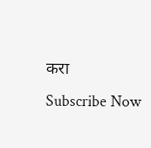करा
Subscribe Now